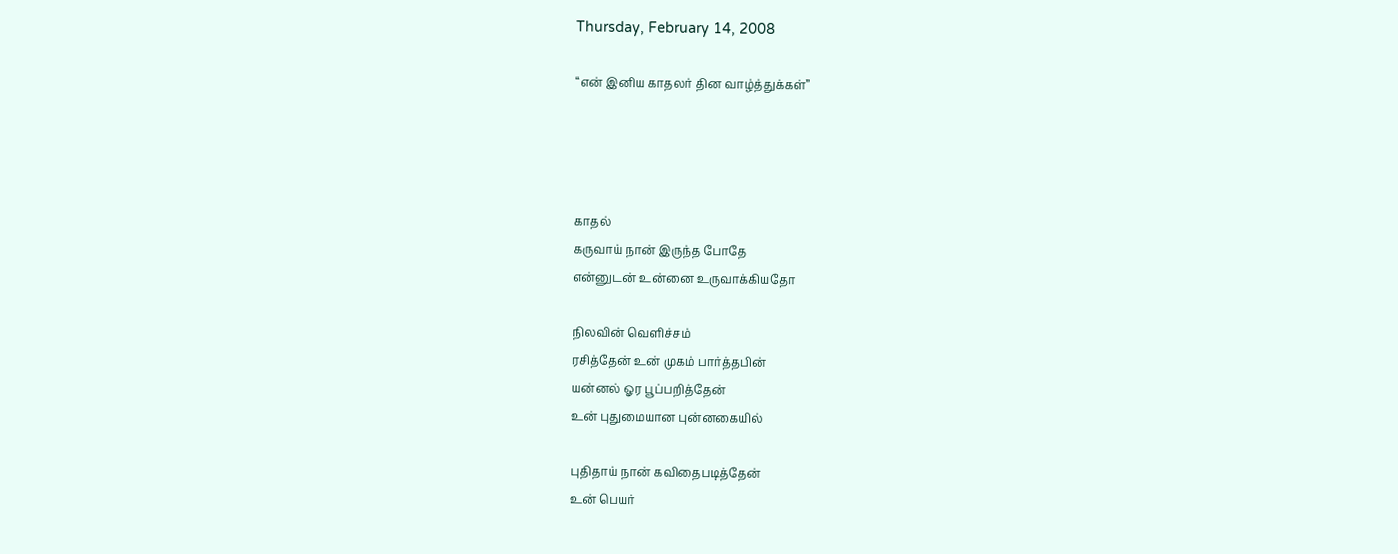Thursday, February 14, 2008

“என் இனிய காதலர் தின வாழ்த்துக்கள்”




காதல்
கருவாய் நான் இருந்த போதே
என்னுடன் உன்னை உருவாக்கியதோ

நிலவின் வெளிச்சம்
ரசித்தேன் உன் முகம் பார்த்தபின்
யன்னல் ஓர பூப்பறித்தேன்
உன் புதுமையான புன்னகையில்

புதிதாய் நான் கவிதைபடித்தேன்
உன் பெயர்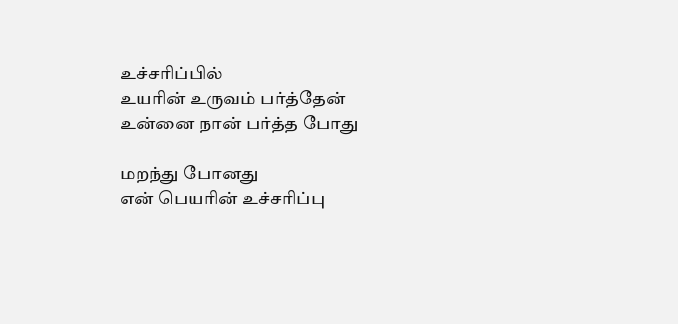உச்சரிப்பில்
உயரின் உருவம் பர்த்தேன்
உன்னை நான் பர்த்த போது

மறந்து போனது
என் பெயரின் உச்சரிப்பு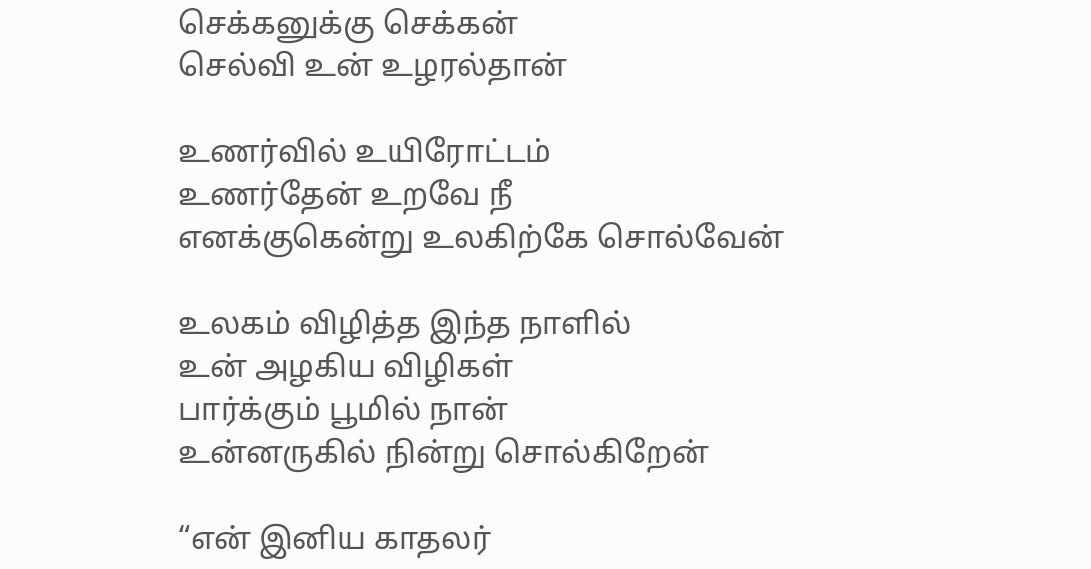செக்கனுக்கு செக்கன்
செல்வி உன் உழரல்தான்

உணர்வில் உயிரோட்டம்
உணர்தேன் உறவே நீ
எனக்குகென்று உலகிற்கே சொல்வேன்

உலகம் விழித்த இந்த நாளில்
உன் அழகிய விழிகள்
பார்க்கும் பூமில் நான்
உன்னருகில் நின்று சொல்கிறேன்

“என் இனிய காதலர்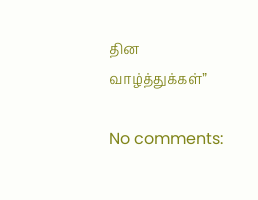தின வாழ்த்துக்கள்”

No comments: